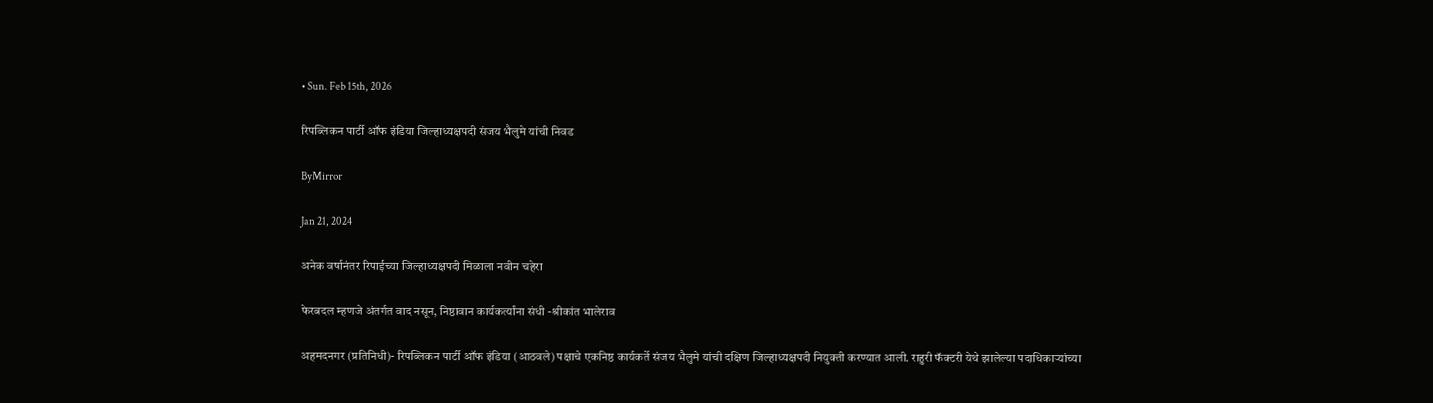• Sun. Feb 15th, 2026

रिपब्लिकन पार्टी ऑफ इंडिया जिल्हाध्यक्षपदी संजय भैलुमे यांची निवड

ByMirror

Jan 21, 2024

अनेक वर्षानंतर रिपाईच्या जिल्हाध्यक्षपदी मिळाला नवीन चहेरा

फेरबदल म्हणजे अंतर्गत वाद नसून, निष्ठावान कार्यकर्त्यांना संधी -श्रीकांत भालेराव

अहमदनगर (प्रतिनिधी)- रिपब्लिकन पार्टी ऑफ इंडिया (आठवले) पक्षाचे एकनिष्ठ कार्यकर्ते संजय भैलुमे यांची दक्षिण जिल्हाध्यक्षपदी नियुक्ती करण्यात आली. राहुरी फॅक्टरी येथे झालेल्या पदाधिकाऱ्यांच्या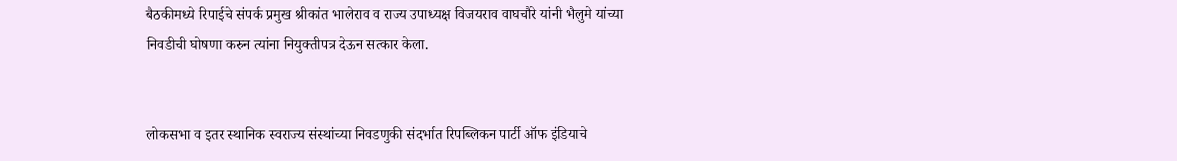बैठकीमध्ये रिपाईचे संपर्क प्रमुख श्रीकांत भालेराव व राज्य उपाध्यक्ष विजयराव वाघचौरे यांनी भैलुमे यांच्या निवडीची घोषणा करुन त्यांना नियुक्तीपत्र देऊन सत्कार केला.


लोकसभा व इतर स्थानिक स्वराज्य संस्थांच्या निवडणुकी संदर्भात रिपब्लिकन पार्टी ऑफ इंडियाचे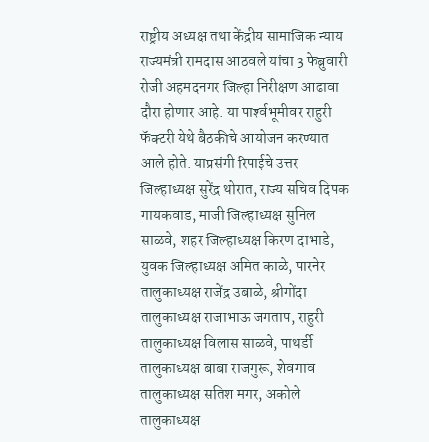राष्ट्रीय अध्यक्ष तथा केंद्रीय सामाजिक न्याय राज्यमंत्री रामदास आठवले यांचा 3 फेब्रुवारी रोजी अहमदनगर जिल्हा निरीक्षण आढावा दौरा होणार आहे. या पार्श्‍वभूमीवर राहुरी फॅक्टरी येथे बैठकीचे आयोजन करण्यात आले होते. याप्रसंगी रिपाईचे उत्तर जिल्हाध्यक्ष सुरेंद्र थोरात, राज्य सचिव दिपक गायकवाड, माजी जिल्हाध्यक्ष सुनिल साळवे, शहर जिल्हाध्यक्ष किरण दाभाडे, युवक जिल्हाध्यक्ष अमित काळे, पारनेर तालुकाध्यक्ष राजेंद्र उबाळे, श्रीगोंदा तालुकाध्यक्ष राजाभाऊ जगताप, राहुरी तालुकाध्यक्ष विलास साळवे, पाथर्डी तालुकाध्यक्ष बाबा राजगुरू, शेवगाव तालुकाध्यक्ष सतिश मगर, अकोले तालुकाध्यक्ष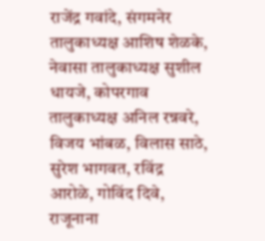राजेंद्र गवांदे, संगमनेर तालुकाध्यक्ष आशिष शेळके, नेवासा तालुकाध्यक्ष सुशील धायजे, कोपरगाव तालुकाध्यक्ष अनिल रन्नवरे, विजय भांबळ, विलास साठे, सुरेश भागवत, रविंद्र आरोळे, गोविंद दिवे, राजूनाना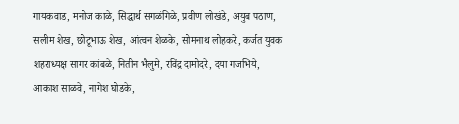गायकवाड, मनोज काळे, सिद्धार्थ सगळंगिळे, प्रवीण लोखंडे, अयुब पठाण, सलीम शेख, छोटूभाऊ शेख, आंत्वन शेळके, सोमनाथ लोहकरे, कर्जत युवक शहराध्यक्ष सागर कांबळे, नितीन भैलुमे, रविंद्र दामोदरे, दया गजभिये, आकाश साळवे, नागेश घोडके,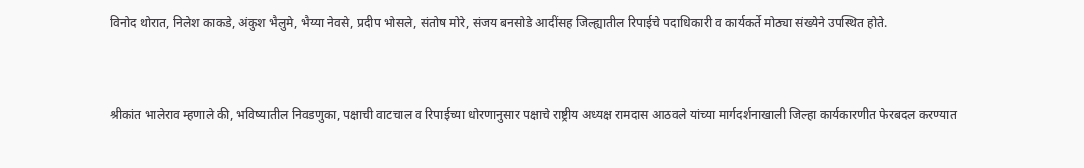विनोद थोरात, निलेश काकडे, अंकुश भैलुमे, भैय्या नेवसे, प्रदीप भोसले, संतोष मोरे, संजय बनसोडे आदींसह जिल्ह्यातील रिपाईचे पदाधिकारी व कार्यकर्ते मोठ्या संख्येने उपस्थित होते.


श्रीकांत भालेराव म्हणाले की, भविष्यातील निवडणुका, पक्षाची वाटचाल व रिपाईच्या धोरणानुसार पक्षाचे राष्ट्रीय अध्यक्ष रामदास आठवले यांच्या मार्गदर्शनाखाली जिल्हा कार्यकारणीत फेरबदल करण्यात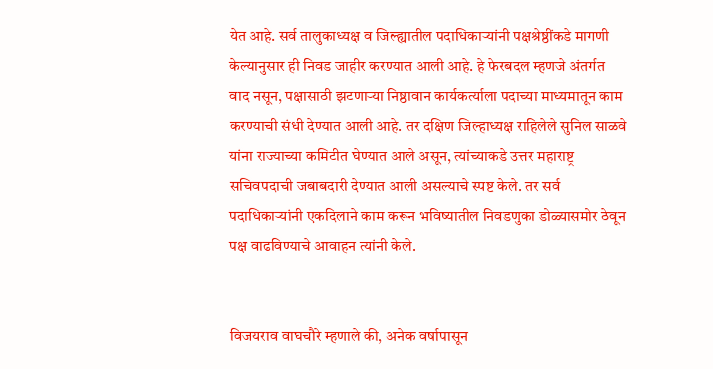येत आहे. सर्व तालुकाध्यक्ष व जिल्ह्यातील पदाधिकाऱ्यांनी पक्षश्रेष्ठींकडे मागणी केल्यानुसार ही निवड जाहीर करण्यात आली आहे. हे फेरबदल म्हणजे अंतर्गत वाद नसून, पक्षासाठी झटणाऱ्या निष्ठावान कार्यकर्त्याला पदाच्या माध्यमातून काम करण्याची संधी देण्यात आली आहे. तर दक्षिण जिल्हाध्यक्ष राहिलेले सुनिल साळवे यांना राज्याच्या कमिटीत घेण्यात आले असून, त्यांच्याकडे उत्तर महाराष्ट्र सचिवपदाची जबाबदारी देण्यात आली असल्याचे स्पष्ट केले. तर सर्व पदाधिकाऱ्यांनी एकदिलाने काम करून भविष्यातील निवडणुका डोळ्यासमोर ठेवून पक्ष वाढविण्याचे आवाहन त्यांनी केले.


विजयराव वाघचौरे म्हणाले की, अनेक वर्षापासून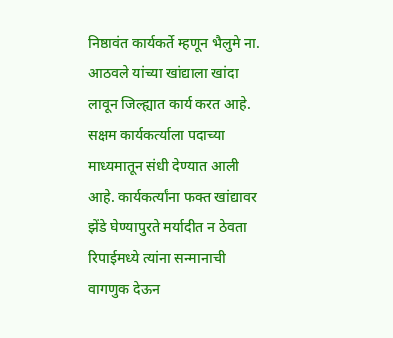निष्ठावंत कार्यकर्ते म्हणून भैलुमे ना. आठवले यांच्या खांद्याला खांदा लावून जिल्ह्यात कार्य करत आहे. सक्षम कार्यकर्त्याला पदाच्या माध्यमातून संधी देण्यात आली आहे. कार्यकर्त्यांना फक्त खांद्यावर झेंडे घेण्यापुरते मर्यादीत न ठेवता रिपाईमध्ये त्यांना सन्मानाची वागणुक देऊन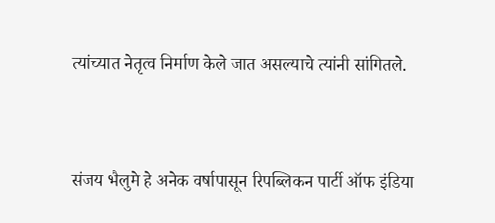त्यांच्यात नेतृत्व निर्माण केले जात असल्याचे त्यांनी सांगितले.


संजय भैलुमे हे अनेक वर्षापासून रिपब्लिकन पार्टी ऑफ इंडिया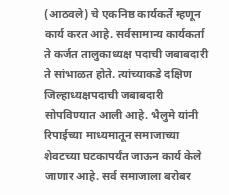(आठवले) चे एकनिष्ठ कार्यकर्ते म्हणून कार्य करत आहे. सर्वसामान्य कार्यकर्ता ते कर्जत तालुकाध्यक्ष पदाची जबाबदारी ते सांभाळत होते. त्यांच्याकडे दक्षिण जिल्हाध्यक्षपदाची जबाबदारी सोपविण्यात आली आहे. भैलुमे यांनी रिपाईच्या माध्यमातून समाजाच्या शेवटच्या घटकापर्यंत जाऊन कार्य केले जाणार आहे. सर्व समाजाला बरोबर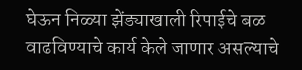घेऊन निळ्या झेंड्याखाली रिपाईचे बळ वाढविण्याचे कार्य केले जाणार असल्याचे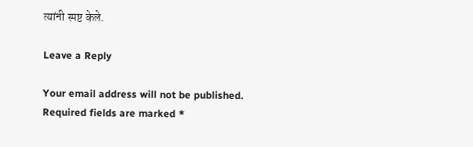त्यांनी स्पष्ट केले.

Leave a Reply

Your email address will not be published. Required fields are marked *